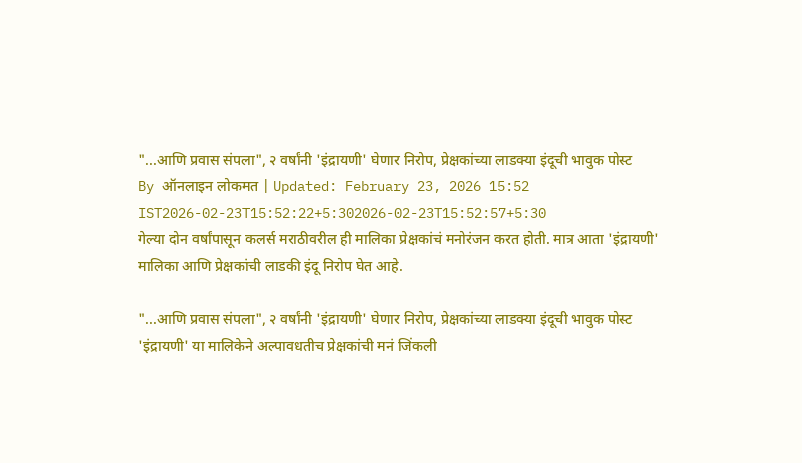"...आणि प्रवास संपला", २ वर्षांनी 'इंद्रायणी' घेणार निरोप, प्रेक्षकांच्या लाडक्या इंदूची भावुक पोस्ट
By ऑनलाइन लोकमत | Updated: February 23, 2026 15:52 IST2026-02-23T15:52:22+5:302026-02-23T15:52:57+5:30
गेल्या दोन वर्षांपासून कलर्स मराठीवरील ही मालिका प्रेक्षकांचं मनोरंजन करत होती. मात्र आता 'इंद्रायणी' मालिका आणि प्रेक्षकांची लाडकी इंदू निरोप घेत आहे.

"...आणि प्रवास संपला", २ वर्षांनी 'इंद्रायणी' घेणार निरोप, प्रेक्षकांच्या लाडक्या इंदूची भावुक पोस्ट
'इंद्रायणी' या मालिकेने अल्पावधतीच प्रेक्षकांची मनं जिंकली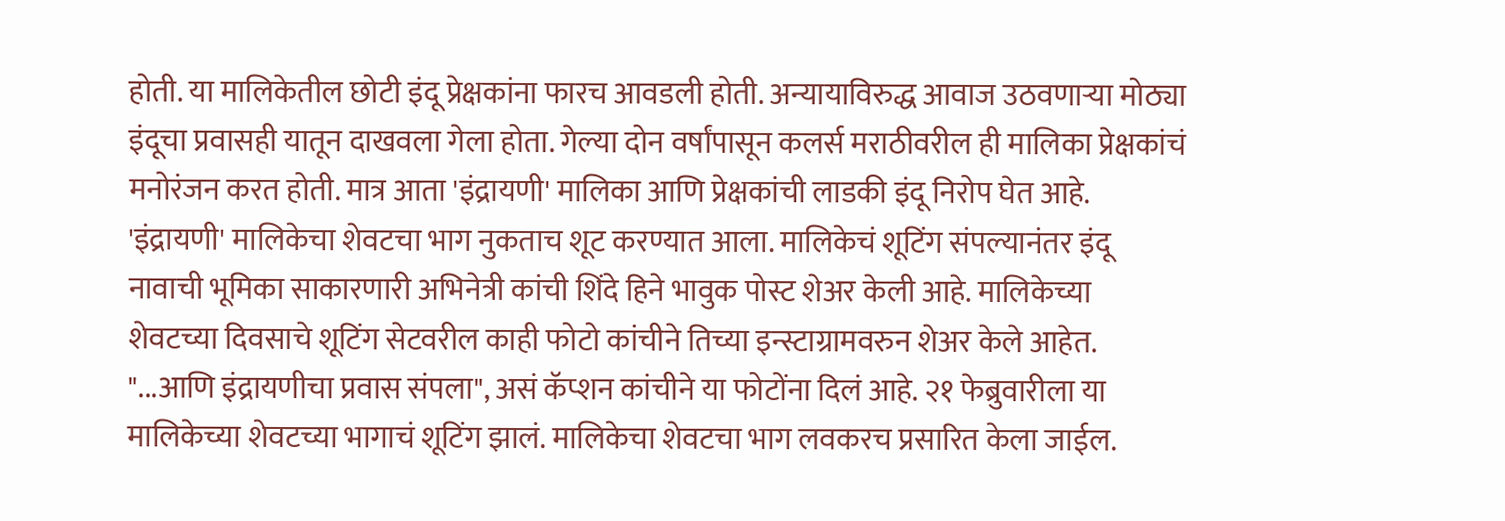होती. या मालिकेतील छोटी इंदू प्रेक्षकांना फारच आवडली होती. अन्यायाविरुद्ध आवाज उठवणाऱ्या मोठ्या इंदूचा प्रवासही यातून दाखवला गेला होता. गेल्या दोन वर्षांपासून कलर्स मराठीवरील ही मालिका प्रेक्षकांचं मनोरंजन करत होती. मात्र आता 'इंद्रायणी' मालिका आणि प्रेक्षकांची लाडकी इंदू निरोप घेत आहे.
'इंद्रायणी' मालिकेचा शेवटचा भाग नुकताच शूट करण्यात आला. मालिकेचं शूटिंग संपल्यानंतर इंदू नावाची भूमिका साकारणारी अभिनेत्री कांची शिंदे हिने भावुक पोस्ट शेअर केली आहे. मालिकेच्या शेवटच्या दिवसाचे शूटिंग सेटवरील काही फोटो कांचीने तिच्या इन्स्टाग्रामवरुन शेअर केले आहेत. "...आणि इंद्रायणीचा प्रवास संपला", असं कॅप्शन कांचीने या फोटोंना दिलं आहे. २१ फेब्रुवारीला या मालिकेच्या शेवटच्या भागाचं शूटिंग झालं. मालिकेचा शेवटचा भाग लवकरच प्रसारित केला जाईल.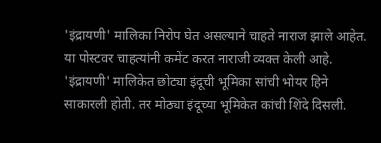'इंद्रायणी' मालिका निरोप घेत असल्याने चाहते नाराज झाले आहेत. या पोस्टवर चाहत्यांनी कमेंट करत नाराजी व्यक्त केली आहे. 'इंद्रायणी' मालिकेत छोट्या इंदूची भूमिका सांची भोयर हिने साकारली होती. तर मोठ्या इंदूच्या भूमिकेत कांची शिंदे दिसली.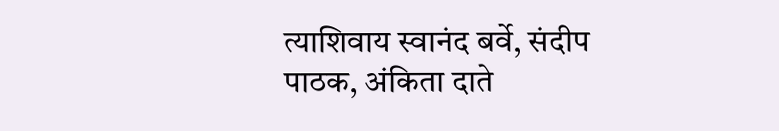त्याशिवाय स्वानंद बर्वे, संदीप पाठक, अंकिता दाते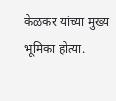केळकर यांच्या मुख्य भूमिका होत्या.